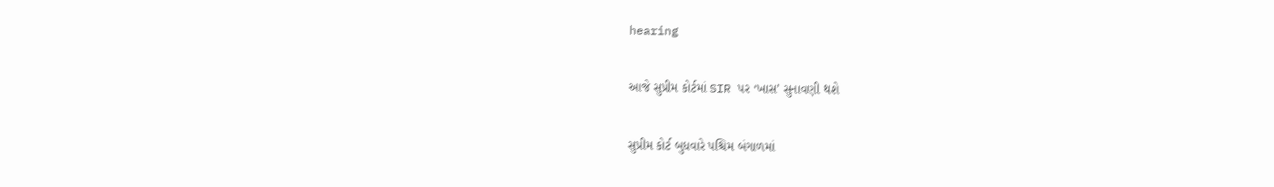hearing

આજે સુપ્રીમ કોર્ટમાં SIR પર ‘ખાસ’ સુનાવણી થશે

સુપ્રીમ કોર્ટ બુધવારે પશ્ચિમ બંગાળમાં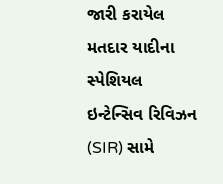જારી કરાયેલ મતદાર યાદીના સ્પેશિયલ ઇન્ટેન્સિવ રિવિઝન (SIR) સામે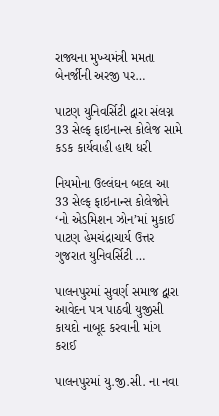રાજ્યના મુખ્યમંત્રી મમતા બેનર્જીની અરજી પર…

પાટણ યુનિવર્સિટી દ્વારા સંલગ્ન 33 સેલ્ફ ફાઇનાન્સ કોલેજ સામે કડક કાર્યવાહી હાથ ધરી

નિયમોના ઉલ્લંઘન બદલ આ 33 સેલ્ફ ફાઇનાન્સ કોલેજોને ‘નો એડમિશન ઝોન’માં મુકાઈ         પાટણ હેમચંદ્રાચાર્ય ઉત્તર ગુજરાત યુનિવર્સિટી …

પાલનપુરમાં સુવર્ણ સમાજ દ્વારા આવેદન પત્ર પાઠવી યુજીસી કાયદો નાબૂદ કરવાની માંગ કરાઈ

પાલનપુરમાં યુ.જી.સી. ના નવા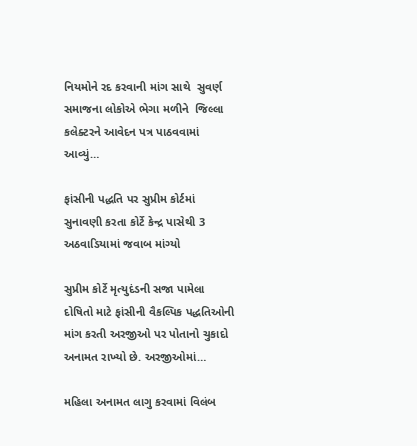નિયમોને રદ કરવાની માંગ સાથે  સુવર્ણ સમાજના લોકોએ ભેગા મળીને  જિલ્લા કલેક્ટરને આવેદન પત્ર પાઠવવામાં  આવ્યું…

ફાંસીની પદ્ધતિ પર સુપ્રીમ કોર્ટમાં સુનાવણી કરતા કોર્ટે કેન્દ્ર પાસેથી 3 અઠવાડિયામાં જવાબ માંગ્યો

સુપ્રીમ કોર્ટે મૃત્યુદંડની સજા પામેલા દોષિતો માટે ફાંસીની વૈકલ્પિક પદ્ધતિઓની માંગ કરતી અરજીઓ પર પોતાનો ચુકાદો અનામત રાખ્યો છે. અરજીઓમાં…

મહિલા અનામત લાગુ કરવામાં વિલંબ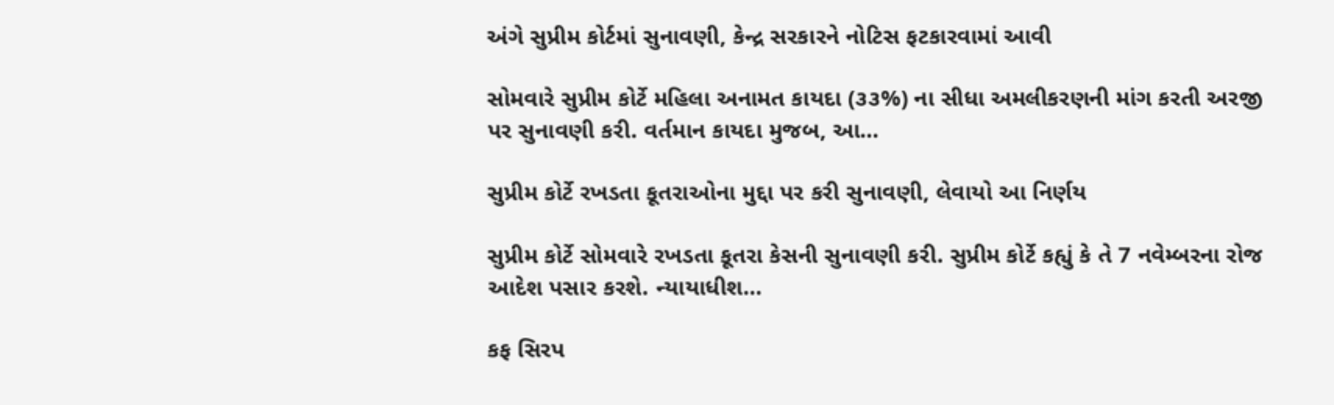અંગે સુપ્રીમ કોર્ટમાં સુનાવણી, કેન્દ્ર સરકારને નોટિસ ફટકારવામાં આવી

સોમવારે સુપ્રીમ કોર્ટે મહિલા અનામત કાયદા (૩૩%) ના સીધા અમલીકરણની માંગ કરતી અરજી પર સુનાવણી કરી. વર્તમાન કાયદા મુજબ, આ…

સુપ્રીમ કોર્ટે રખડતા કૂતરાઓના મુદ્દા પર કરી સુનાવણી, લેવાયો આ નિર્ણય

સુપ્રીમ કોર્ટે સોમવારે રખડતા કૂતરા કેસની સુનાવણી કરી. સુપ્રીમ કોર્ટે કહ્યું કે તે 7 નવેમ્બરના રોજ આદેશ પસાર કરશે. ન્યાયાધીશ…

કફ સિરપ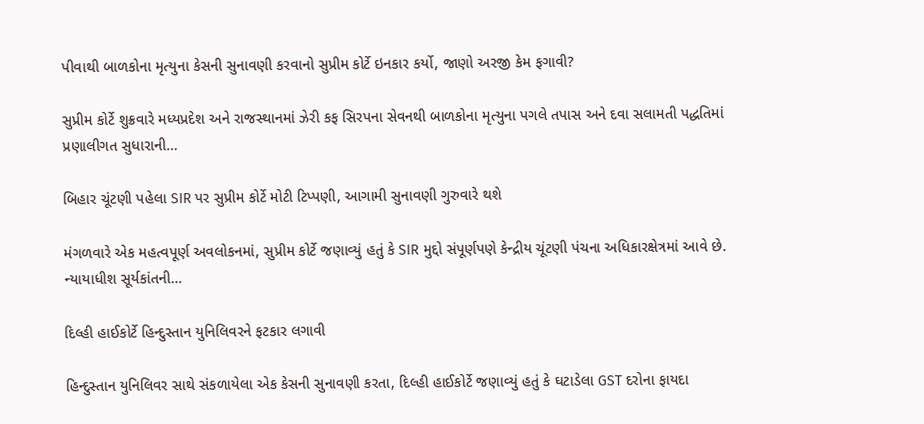પીવાથી બાળકોના મૃત્યુના કેસની સુનાવણી કરવાનો સુપ્રીમ કોર્ટે ઇનકાર કર્યો, જાણો અરજી કેમ ફગાવી?

સુપ્રીમ કોર્ટે શુક્રવારે મધ્યપ્રદેશ અને રાજસ્થાનમાં ઝેરી કફ સિરપના સેવનથી બાળકોના મૃત્યુના પગલે તપાસ અને દવા સલામતી પદ્ધતિમાં પ્રણાલીગત સુધારાની…

બિહાર ચૂંટણી પહેલા SIR પર સુપ્રીમ કોર્ટે મોટી ટિપ્પણી, આગામી સુનાવણી ગુરુવારે થશે

મંગળવારે એક મહત્વપૂર્ણ અવલોકનમાં, સુપ્રીમ કોર્ટે જણાવ્યું હતું કે SIR મુદ્દો સંપૂર્ણપણે કેન્દ્રીય ચૂંટણી પંચના અધિકારક્ષેત્રમાં આવે છે. ન્યાયાધીશ સૂર્યકાંતની…

દિલ્હી હાઈકોર્ટે હિન્દુસ્તાન યુનિલિવરને ફટકાર લગાવી

હિન્દુસ્તાન યુનિલિવર સાથે સંકળાયેલા એક કેસની સુનાવણી કરતા, દિલ્હી હાઈકોર્ટે જણાવ્યું હતું કે ઘટાડેલા GST દરોના ફાયદા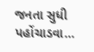જનતા સુધી પહોંચાડવા…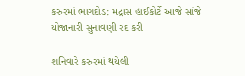કરુરમાં ભાગદોડ: મદ્રાસ હાઈકોર્ટે આજે સાંજે યોજાનારી સુનાવણી રદ કરી

શનિવારે કરુરમાં થયેલી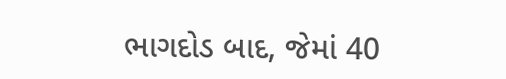ભાગદોડ બાદ, જેમાં 40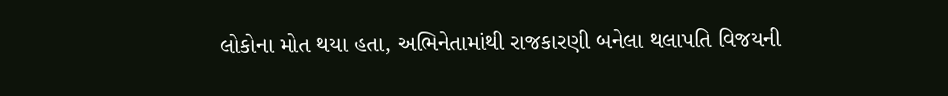લોકોના મોત થયા હતા, અભિનેતામાંથી રાજકારણી બનેલા થલાપતિ વિજયની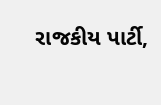રાજકીય પાર્ટી,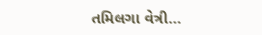તમિલગા વેત્રી…